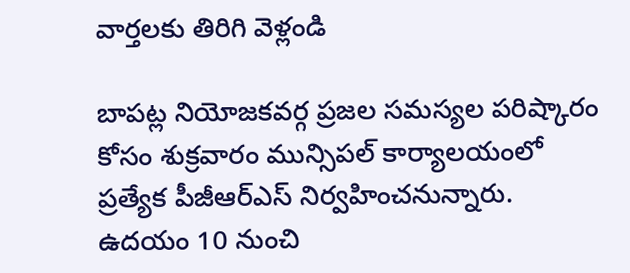వార్తలకు తిరిగి వెళ్లండి

బాపట్ల నియోజకవర్గ ప్రజల సమస్యల పరిష్కారం కోసం శుక్రవారం మున్సిపల్ కార్యాలయంలో ప్రత్యేక పీజీఆర్ఎస్ నిర్వహించనున్నారు. ఉదయం 10 నుంచి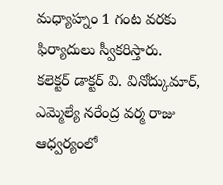మధ్యాహ్నం 1 గంట వరకు ఫిర్యాదులు స్వీకరిస్తారు.
కలెక్టర్ డాక్టర్ వి. వినోద్కుమార్, ఎమ్మెల్యే నరేంద్ర వర్మ రాజు ఆధ్వర్యంలో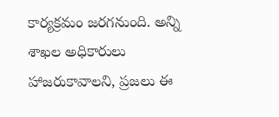కార్యక్రమం జరగనుంది. అన్ని శాఖల అధికారులు హాజరుకావాలని, ప్రజలు ఈ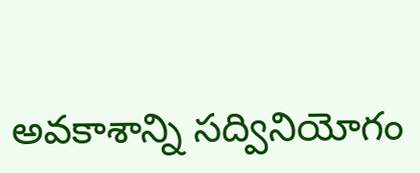అవకాశాన్ని సద్వినియోగం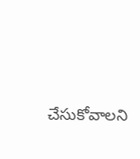చేసుకోవాలని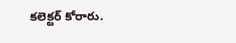కలెక్టర్ కోరారు.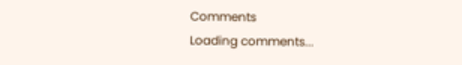Comments
Loading comments...